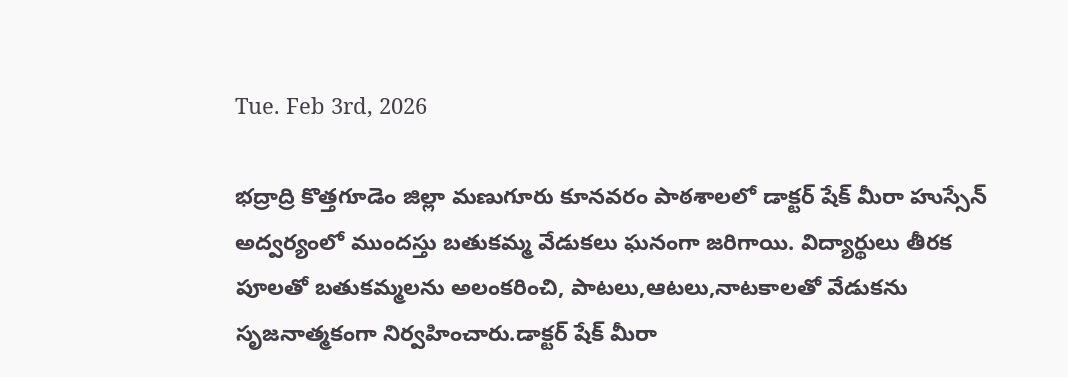Tue. Feb 3rd, 2026

భద్రాద్రి కొత్తగూడెం జిల్లా మణుగూరు కూనవరం పాఠశాలలో డాక్టర్ షేక్ మీరా హుస్సేన్ అద్వర్యంలో ముందస్తు బతుకమ్మ వేడుకలు ఘనంగా జరిగాయి. విద్యార్థులు తీరక పూలతో బతుకమ్మలను అలంకరించి, పాటలు,ఆటలు,నాటకాలతో వేడుకను సృజనాత్మకంగా నిర్వహించారు.డాక్టర్ షేక్ మీరా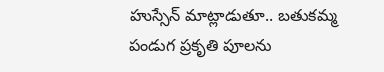హుస్సేన్ మాట్లాడుతూ.. బతుకమ్మ పండుగ ప్రకృతి పూలను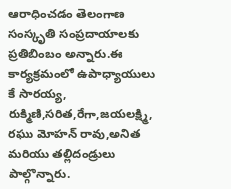ఆరాధించడం తెలంగాణ సంస్కృతి సంప్రదాయాలకు ప్రతిబింబం అన్నారు.ఈ కార్యక్రమంలో ఉపాధ్యాయులు కే సారయ్య, రుక్మిణి,సరిత,రేగా,జయలక్ష్మి, రఘు మోహన్ రావు,అనిత మరియు తల్లిదండ్రులు పాల్గొన్నారు.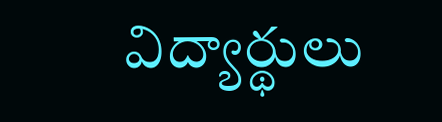విద్యార్థులు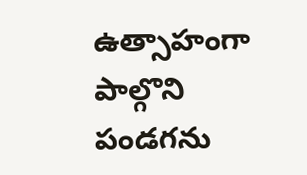ఉత్సాహంగా పాల్గొని పండగను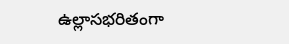ఉల్లాసభరితంగా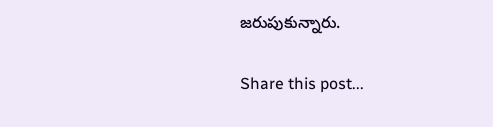జరుపుకున్నారు.

Share this post...